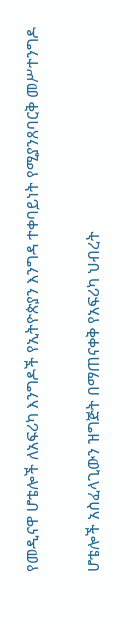የመዲናዋ ሆቴሎች ለአፍሪካ እንግዶች የኢትዮጵያን እንግዳ ተቀባይነት የሚያንጸባርቅ መሥተንግዶ

ሆቴሎች አስፈላጊውን ዝግጅት በማጠናቀቅ የአፍሪካ ህብረት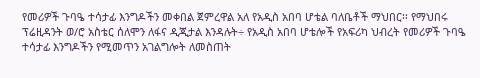የመሪዎች ጉባዔ ተሳታፊ እንግዶችን መቀበል ጀምረዋል አለ የአዲስ አበባ ሆቴል ባለቤቶች ማህበር፡፡ የማህበሩ ፕሬዚዳንት ወ/ሮ አስቴር ሰለሞን ለፋና ዲጂታል እንዳሉት÷ የአዲስ አበባ ሆቴሎች የአፍሪካ ህብረት የመሪዎች ጉባዔ ተሳታፊ እንግዶችን የሚመጥን አገልግሎት ለመስጠት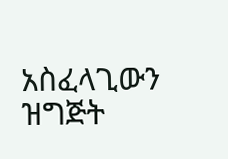አስፈላጊውን ዝግጅት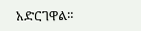አድርገዋል።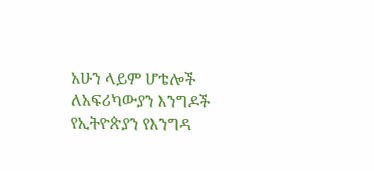አሁን ላይም ሆቴሎች ለአፍሪካውያን እንግዶች የኢትዮጵያን የእንግዳ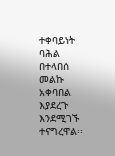ተቀባይነት ባሕል በተላበሰ መልኩ አቀባበል እያደረጉ እንደሚገኙ ተናግረዋል፡፡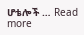ሆቴሎች … Read more